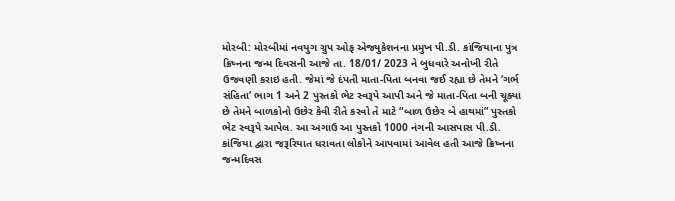મોરબી: મોરબીમાં નવયુગ ગ્રુપ ઓફ એજ્યુકેશનના પ્રમુખ પી.ડી. કાંજિયાના પુત્ર ક્રિષ્નના જન્મ દિવસની આજે તા. 18/01/ 2023 ને બુધવારે અનોખી રીતે ઉજવણી કરાઇ હતી. જેમાં જે દંપતી માતા-પિતા બનવા જઈ રહ્યા છે તેમને ‘ગર્ભ સંહિતા’ ભાગ 1 અને 2 પુસ્તકો ભેટ સ્વરૂપે આપી અને જે માતા-પિતા બની ચૂક્યા છે તેમને બાળકોનો ઉછેર કેવી રીતે કરવો તે માટે “બાળ ઉછેર બે હાથમાં” પુસ્તકો ભેટ સ્વરૂપે આપેલ. આ અગાઉ આ પુસ્તકો 1000 નંગની આસપાસ પી.ડી. કાંજિયા દ્વારા જરૂરિયાત ધરાવતા લોકોને આપવામાં આવેલ હતી આજે ક્રિષ્નના જન્મદિવસ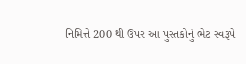નિમિત્તે 200 થી ઉપર આ પુસ્તકોનું ભેટ સ્વરૂપે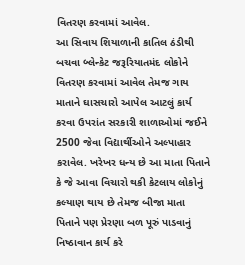વિતરણ કરવામાં આવેલ.
આ સિવાય શિયાળાની કાતિલ ઠંડીથી બચવા બ્લેન્કેટ જરૂરિયાતમંદ લોકોને વિતરણ કરવામાં આવેલ તેમજ ગાય માતાને ઘાસચારો આપેલ આટલું કાર્ય કરવા ઉપરાંત સરકારી શાળાઓમાં જઈને 2500 જેવા વિદ્યાર્થીઓને અલ્પાહાર કરાવેલ. ખરેખર ધન્ય છે આ માતા પિતાને કે જે આવા વિચારો થકી કેટલાય લોકોનું કલ્યાણ થાય છે તેમજ બીજા માતા પિતાને પણ પ્રેરણા બળ પૂરું પાડવાનું નિષ્ઠાવાન કાર્ય કરે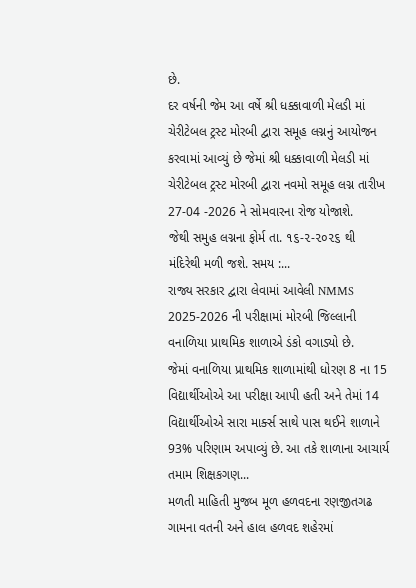છે.
દર વર્ષની જેમ આ વર્ષે શ્રી ધક્કાવાળી મેલડી માં ચેરીટેબલ ટ્રસ્ટ મોરબી દ્વારા સમૂહ લગ્નનું આયોજન કરવામાં આવ્યું છે જેમાં શ્રી ધક્કાવાળી મેલડી માં ચેરીટેબલ ટ્રસ્ટ મોરબી દ્વારા નવમો સમૂહ લગ્ન તારીખ 27-04 -2026 ને સોમવારના રોજ યોજાશે.
જેથી સમુહ લગ્નના ફોર્મ તા. ૧૬-૨-૨૦૨૬ થી મંદિરેથી મળી જશે. સમય :...
રાજ્ય સરકાર દ્વારા લેવામાં આવેલી NMMS 2025-2026 ની પરીક્ષામાં મોરબી જિલ્લાની વનાળિયા પ્રાથમિક શાળાએ ડંકો વગાડ્યો છે.
જેમાં વનાળિયા પ્રાથમિક શાળામાંથી ધોરણ 8 ના 15 વિદ્યાર્થીઓએ આ પરીક્ષા આપી હતી અને તેમાં 14 વિદ્યાર્થીઓએ સારા માર્ક્સ સાથે પાસ થઈને શાળાને 93% પરિણામ અપાવ્યું છે. આ તકે શાળાના આચાર્ય તમામ શિક્ષકગણ...
મળતી માહિતી મુજબ મૂળ હળવદના રણજીતગઢ ગામના વતની અને હાલ હળવદ શહેરમાં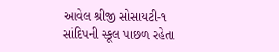આવેલ શ્રીજી સોસાયટી-૧ સાંદિપની સ્કૂલ પાછળ રહેતા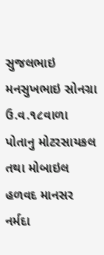સુજલભાઇ મનસુખભાઇ સોનગ્રા ઉ.વ.૧૮વાળા પોતાનુ મોટરસાયકલ તથા મોબાઇલ હળવદ માનસર નર્મદા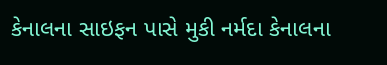કેનાલના સાઇફન પાસે મુકી નર્મદા કેનાલના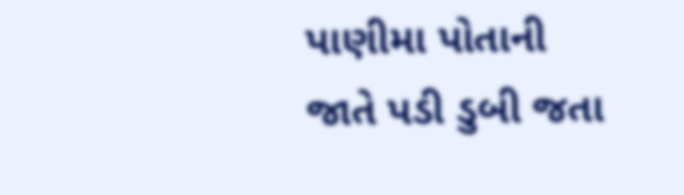પાણીમા પોતાની જાતે પડી ડુબી જતા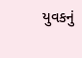યુવકનું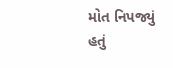મોત નિપજ્યું હતું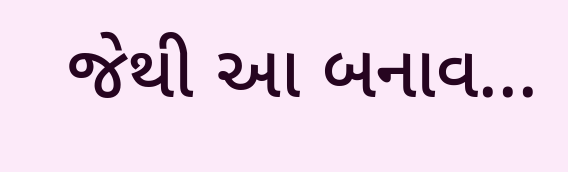જેથી આ બનાવ...